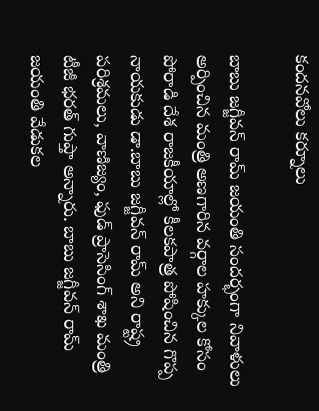కందనవోలు కర్నూలు

బాబు జగ్జీవన్ రామ్ జయంతి సందర్భంగా నివాళులు అర్పించిన మంత్రి అణగారిన వర్గాల హక్కుల కోసం పోరాడి దేశ రాజకీయాల్లో కీలకపాత్ర పోషించిన గొప్ప నాయకుడు డా.బాబు జగ్జీవన్ రామ్ అని రాష్ట్ర పరిశ్రమలు, వాణిజ్యం, ఫుడ్ ప్రాసెసింగ్ శాఖ మంత్రి టీజీ భరత్ గుప్తా అన్నారు. బాబు జగ్జీవన్ రామ్ జయంతి వేడుకల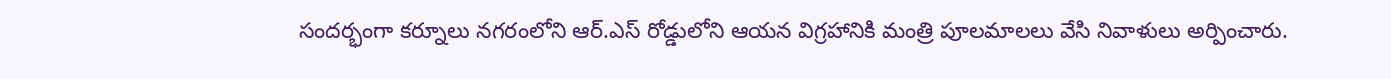సందర్భంగా కర్నూలు నగరంలోని ఆర్.ఎస్ రోడ్డులోని ఆయన విగ్రహానికి మంత్రి పూలమాలలు వేసి నివాళులు అర్పించారు.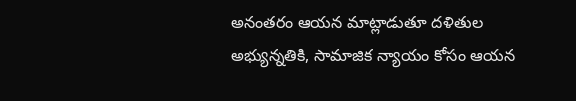అనంతరం ఆయన మాట్లాడుతూ దళితుల అభ్యున్నతికి, సామాజిక న్యాయం కోసం ఆయన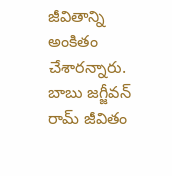జీవితాన్ని అంకితం చేశారన్నారు. బాబు జగ్జీవన్ రామ్ జీవితం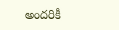అందరికీ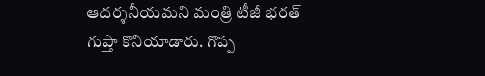ఆదర్శనీయమని మంత్రి టీజీ భరత్ గుప్తా కొనియాడారు. గొప్ప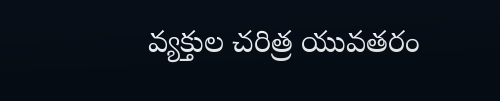వ్యక్తుల చరిత్ర యువతరం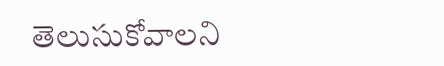తెలుసుకోవాలని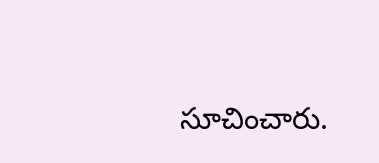సూచించారు.